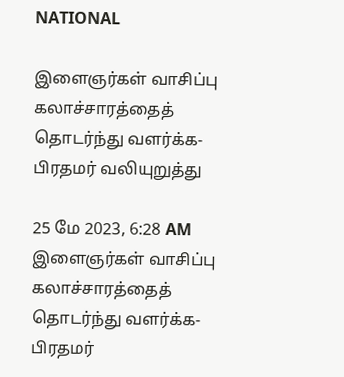NATIONAL

இளைஞர்கள் வாசிப்பு கலாச்சாரத்தைத் தொடர்ந்து வளர்க்க-  பிரதமர் வலியுறுத்து

25 மே 2023, 6:28 AM
இளைஞர்கள் வாசிப்பு கலாச்சாரத்தைத் தொடர்ந்து வளர்க்க-  பிரதமர்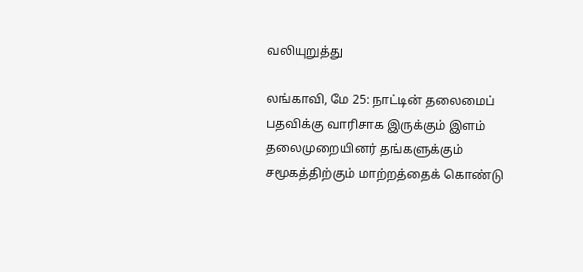வலியுறுத்து

லங்காவி, மே 25: நாட்டின் தலைமைப் பதவிக்கு வாரிசாக இருக்கும் இளம் தலைமுறையினர் தங்களுக்கும் சமூகத்திற்கும் மாற்றத்தைக் கொண்டு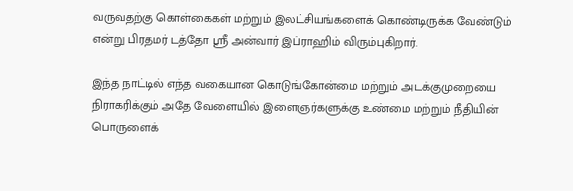வருவதற்கு கொள்கைகள் மற்றும் இலட்சியங்களைக் கொண்டிருக்க வேண்டும் என்று பிரதமர் டத்தோ ஸ்ரீ அன்வார் இப்ராஹிம் விரும்புகிறார்.

இந்த நாட்டில் எந்த வகையான கொடுங்கோன்மை மற்றும் அடக்குமுறையை நிராகரிக்கும் அதே வேளையில் இளைஞர்களுக்கு உண்மை மற்றும் நீதியின் பொருளைக்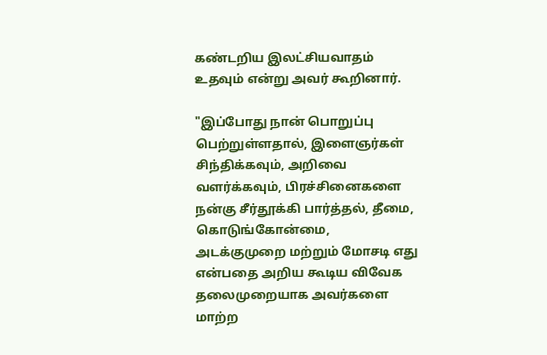கண்டறிய இலட்சியவாதம் உதவும் என்று அவர் கூறினார்.

"இப்போது நான் பொறுப்பு பெற்றுள்ளதால், இளைஞர்கள் சிந்திக்கவும், அறிவை வளர்க்கவும், பிரச்சினைகளை நன்கு சீர்தூக்கி பார்த்தல், தீமை, கொடுங்கோன்மை, அடக்குமுறை மற்றும் மோசடி எது என்பதை அறிய கூடிய விவேக தலைமுறையாக அவர்களை மாற்ற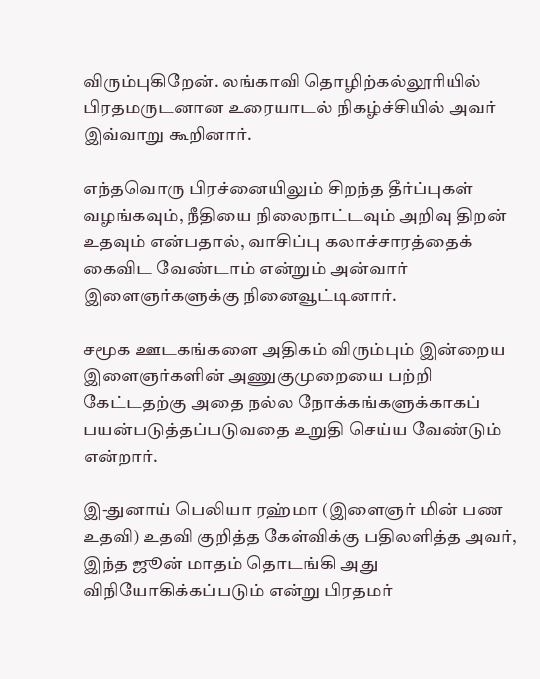விரும்புகிறேன். லங்காவி தொழிற்கல்லூரியில் பிரதமருடனான உரையாடல் நிகழ்ச்சியில் அவர் இவ்வாறு கூறினார்.

எந்தவொரு பிரச்னையிலும் சிறந்த தீர்ப்புகள் வழங்கவும், நீதியை நிலைநாட்டவும் அறிவு திறன் உதவும் என்பதால், வாசிப்பு கலாச்சாரத்தைக் கைவிட வேண்டாம் என்றும் அன்வார் இளைஞர்களுக்கு நினைவூட்டினார்.

சமூக ஊடகங்களை அதிகம் விரும்பும் இன்றைய இளைஞர்களின் அணுகுமுறையை பற்றி கேட்டதற்கு அதை நல்ல நோக்கங்களுக்காகப் பயன்படுத்தப்படுவதை உறுதி செய்ய வேண்டும் என்றார்.

இ-துனாய் பெலியா ரஹ்மா (இளைஞர் மின் பண உதவி) உதவி குறித்த கேள்விக்கு பதிலளித்த அவர், இந்த ஜூன் மாதம் தொடங்கி அது விநியோகிக்கப்படும் என்று பிரதமர்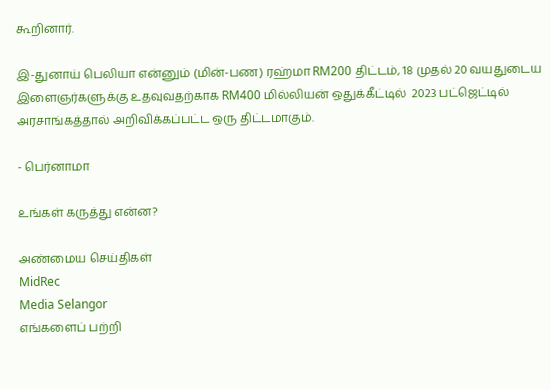கூறினார்.

இ-துனாய் பெலியா என்னும் (மின்-பண) ரஹ்மா RM200 திட்டம், 18 முதல் 20 வயதுடைய இளைஞர்களுக்கு உதவுவதற்காக RM400 மில்லியன் ஒதுக்கீட்டில்  2023 பட்ஜெட்டில் அரசாங்கத்தால் அறிவிக்கப்பட்ட ஒரு திட்டமாகும்.

- பெர்னாமா

உங்கள் கருத்து என்ன?

அண்மைய செய்திகள்
MidRec
Media Selangor
எங்களைப் பற்றி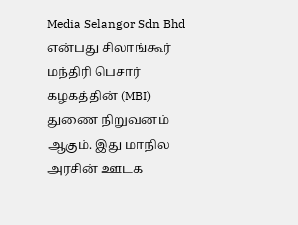Media Selangor Sdn Bhd என்பது சிலாங்கூர் மந்திரி பெசார் கழகத்தின் (MBI) துணை நிறுவனம் ஆகும். இது மாநில அரசின் ஊடக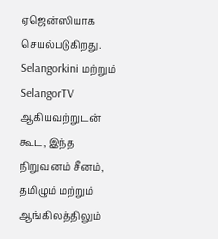ஏஜென்ஸியாக செயல்படுகிறது. Selangorkini மற்றும் SelangorTV ஆகியவற்றுடன் கூட, இந்த நிறுவனம் சீனம், தமிழும் மற்றும் ஆங்கிலத்திலும்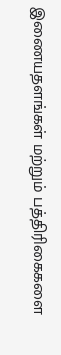இணையதளங்கள் மற்றும் பத்திரிகைகளை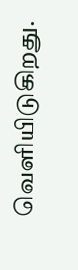வெளியிடுகிறது.